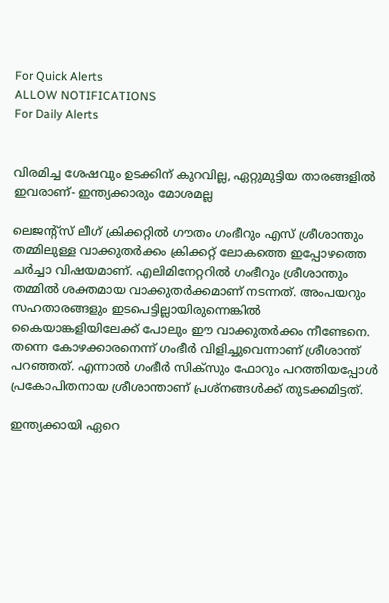For Quick Alerts
ALLOW NOTIFICATIONS
For Daily Alerts


വിരമിച്ച ശേഷവും ഉടക്കിന് കുറവില്ല, ഏറ്റുമുട്ടിയ താരങ്ങളില്‍ ഇവരാണ്- ഇന്ത്യക്കാരും മോശമല്ല

ലെജന്റ്‌സ് ലീഗ് ക്രിക്കറ്റില്‍ ഗൗതം ഗംഭീറും എസ് ശ്രീശാന്തും തമ്മിലുള്ള വാക്കുതര്‍ക്കം ക്രിക്കറ്റ് ലോകത്തെ ഇപ്പോഴത്തെ ചര്‍ച്ചാ വിഷയമാണ്. എലിമിനേറ്ററില്‍ ഗംഭീറും ശ്രീശാന്തും തമ്മില്‍ ശക്തമായ വാക്കുതര്‍ക്കമാണ് നടന്നത്. അംപയറും സഹതാരങ്ങളും ഇടപെട്ടില്ലായിരുന്നെങ്കില്‍ കൈയാങ്കളിയിലേക്ക് പോലും ഈ വാക്കുതര്‍ക്കം നീണ്ടേനെ. തന്നെ കോഴക്കാരനെന്ന് ഗംഭീര്‍ വിളിച്ചുവെന്നാണ് ശ്രീശാന്ത് പറഞ്ഞത്. എന്നാല്‍ ഗംഭീര്‍ സിക്‌സും ഫോറും പറത്തിയപ്പോള്‍ പ്രകോപിതനായ ശ്രീശാന്താണ് പ്രശ്‌നങ്ങള്‍ക്ക് തുടക്കമിട്ടത്.

ഇന്ത്യക്കായി ഏറെ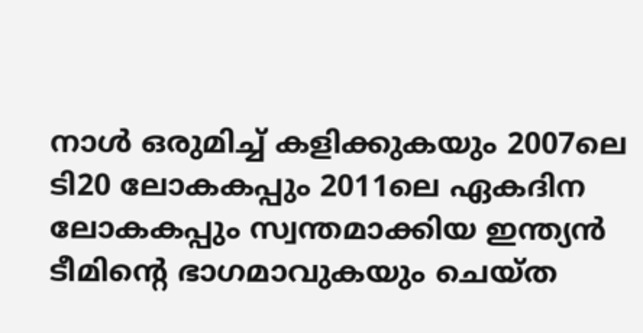നാള്‍ ഒരുമിച്ച് കളിക്കുകയും 2007ലെ ടി20 ലോകകപ്പും 2011ലെ ഏകദിന ലോകകപ്പും സ്വന്തമാക്കിയ ഇന്ത്യന്‍ ടീമിന്റെ ഭാഗമാവുകയും ചെയ്ത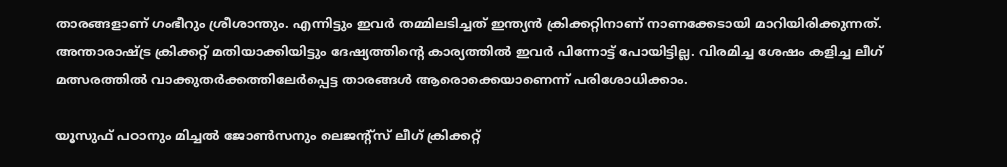താരങ്ങളാണ് ഗംഭീറും ശ്രീശാന്തും. എന്നിട്ടും ഇവര്‍ തമ്മിലടിച്ചത് ഇന്ത്യന്‍ ക്രിക്കറ്റിനാണ് നാണക്കേടായി മാറിയിരിക്കുന്നത്. അന്താരാഷ്ട്ര ക്രിക്കറ്റ് മതിയാക്കിയിട്ടും ദേഷ്യത്തിന്റെ കാര്യത്തില്‍ ഇവര്‍ പിന്നോട്ട് പോയിട്ടില്ല. വിരമിച്ച ശേഷം കളിച്ച ലീഗ് മത്സരത്തില്‍ വാക്കുതര്‍ക്കത്തിലേര്‍പ്പെട്ട താരങ്ങള്‍ ആരൊക്കെയാണെന്ന് പരിശോധിക്കാം.

യൂസുഫ് പഠാനും മിച്ചല്‍ ജോണ്‍സനും ലെജന്റ്‌സ് ലീഗ് ക്രിക്കറ്റ്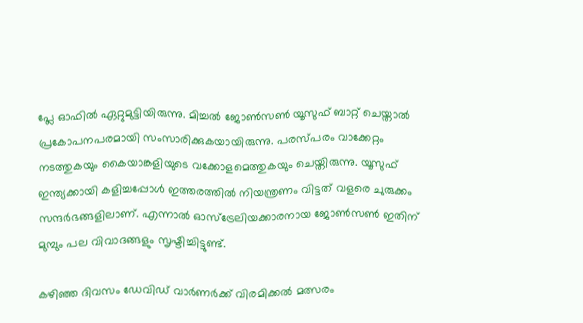പ്ലേ ഓഫില്‍ ഏറ്റുമുട്ടിയിരുന്നു. മിച്ചല്‍ ജോണ്‍സണ്‍ യൂസുഫ് ബാറ്റ് ചെയ്താല്‍ പ്രകോപനപരമായി സംസാരിക്കുകയായിരുന്നു. പരസ്പരം വാക്കേറ്റം നടത്തുകയും കൈയാങ്കളിയുടെ വക്കോളമെത്തുകയും ചെയ്തിരുന്നു. യൂസുഫ് ഇന്ത്യക്കായി കളിച്ചപ്പോള്‍ ഇത്തരത്തില്‍ നിയന്ത്രണം വിട്ടത് വളരെ ചുരുക്കം സന്ദര്‍ഭങ്ങളിലാണ്. എന്നാല്‍ ഓസ്‌ട്രേലിയക്കാരനായ ജോണ്‍സണ്‍ ഇതിന് മുമ്പും പല വിവാദങ്ങളും സൃഷ്ടിച്ചിട്ടുണ്ട്.

കഴിഞ്ഞ ദിവസം ഡേവിഡ് വാര്‍ണര്‍ക്ക് വിരമിക്കല്‍ മത്സരം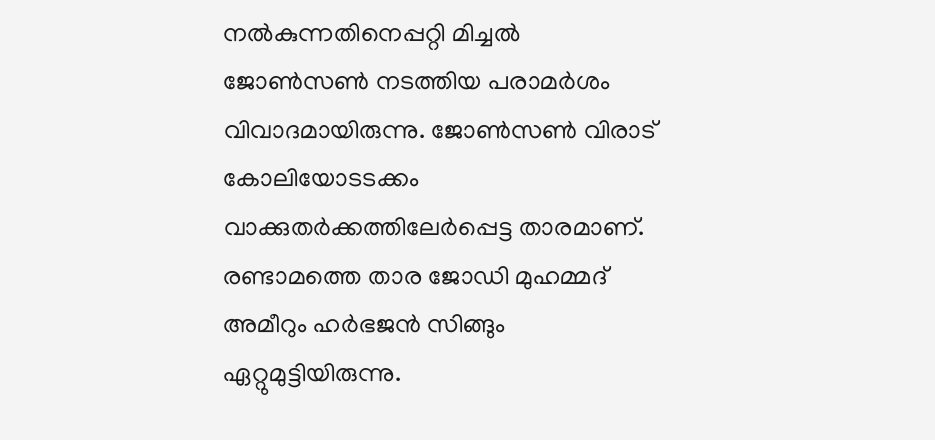നല്‍കുന്നതിനെപ്പറ്റി മിച്ചല്‍ ജോണ്‍സണ്‍ നടത്തിയ പരാമര്‍ശം വിവാദമായിരുന്നു. ജോണ്‍സണ്‍ വിരാട് കോലിയോടടക്കം വാക്കുതര്‍ക്കത്തിലേര്‍പ്പെട്ട താരമാണ്. രണ്ടാമത്തെ താര ജോഡി മുഹമ്മദ് അമീറും ഹര്‍ഭജന്‍ സിങ്ങും ഏറ്റുമുട്ടിയിരുന്നു.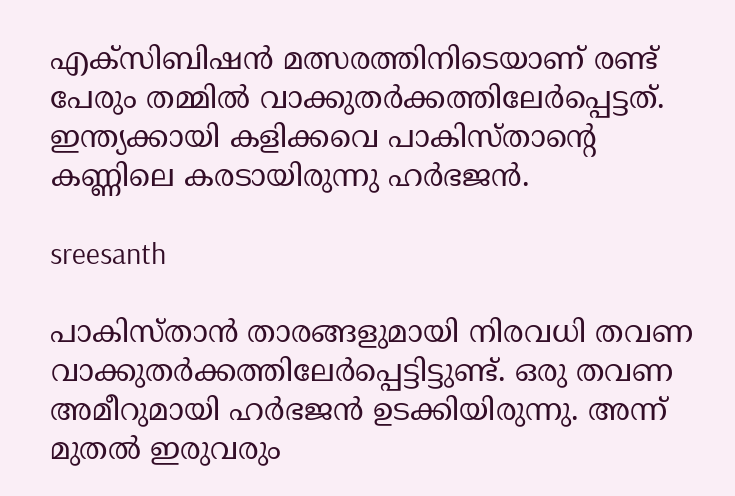എക്‌സിബിഷന്‍ മത്സരത്തിനിടെയാണ് രണ്ട് പേരും തമ്മില്‍ വാക്കുതര്‍ക്കത്തിലേര്‍പ്പെട്ടത്. ഇന്ത്യക്കായി കളിക്കവെ പാകിസ്താന്റെ കണ്ണിലെ കരടായിരുന്നു ഹര്‍ഭജന്‍.

sreesanth

പാകിസ്താന്‍ താരങ്ങളുമായി നിരവധി തവണ വാക്കുതര്‍ക്കത്തിലേര്‍പ്പെട്ടിട്ടുണ്ട്. ഒരു തവണ അമീറുമായി ഹര്‍ഭജന്‍ ഉടക്കിയിരുന്നു. അന്ന് മുതല്‍ ഇരുവരും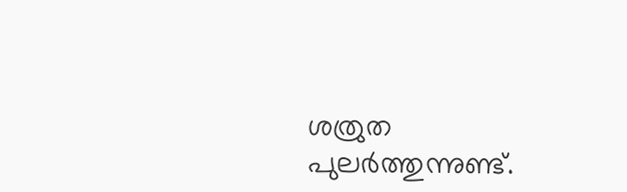ശത്രുത പുലര്‍ത്തുന്നുണ്ട്.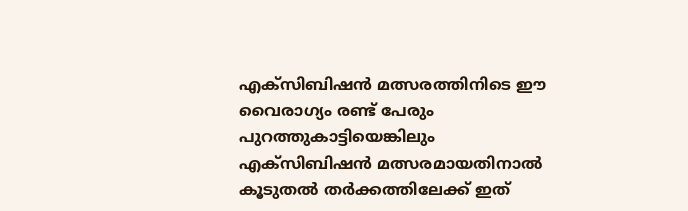എക്‌സിബിഷന്‍ മത്സരത്തിനിടെ ഈ വൈരാഗ്യം രണ്ട് പേരും പുറത്തുകാട്ടിയെങ്കിലും എക്‌സിബിഷന്‍ മത്സരമായതിനാല്‍ കൂടുതല്‍ തര്‍ക്കത്തിലേക്ക് ഇത്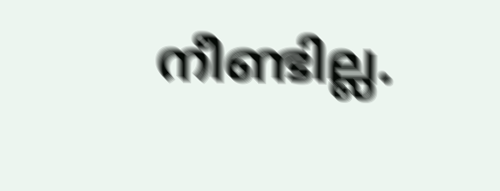നീണ്ടില്ല.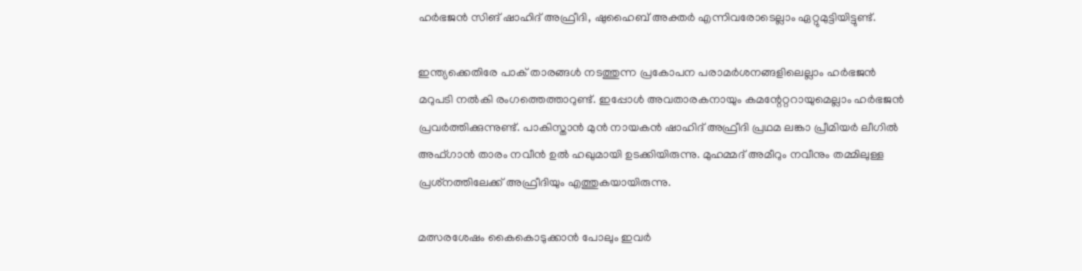ഹര്‍ഭജന്‍ സിങ് ഷാഹിദ് അഫ്രീദി, ഷുഹൈബ് അക്തര്‍ എന്നിവരോടെല്ലാം ഏറ്റുമുട്ടിയിട്ടുണ്ട്.

ഇന്ത്യക്കെതിരേ പാക് താരങ്ങള്‍ നടത്തുന്ന പ്രകോപന പരാമര്‍ശനങ്ങളിലെല്ലാം ഹര്‍ഭജന്‍ മറുപടി നല്‍കി രംഗത്തെത്താറുണ്ട്. ഇപ്പോള്‍ അവതാരകനായും കമന്റേറ്ററായുമെല്ലാം ഹര്‍ഭജന്‍ പ്രവര്‍ത്തിക്കുന്നുണ്ട്. പാകിസ്താന്‍ മുന്‍ നായകന്‍ ഷാഹിദ് അഫ്രീദി പ്രഥമ ലങ്കാ പ്രീമിയര്‍ ലീഗില്‍ അഫ്ഗാന്‍ താരം നവീന്‍ ഉല്‍ ഹഖുമായി ഉടക്കിയിരുന്നു. മുഹമ്മദ് അമീറും നവീനും തമ്മിലുള്ള പ്രശ്‌നത്തിലേക്ക് അഫ്രീദിയും എത്തുകയായിരുന്നു.

മത്സരശേഷം കൈകൊടുക്കാന്‍ പോലും ഇവര്‍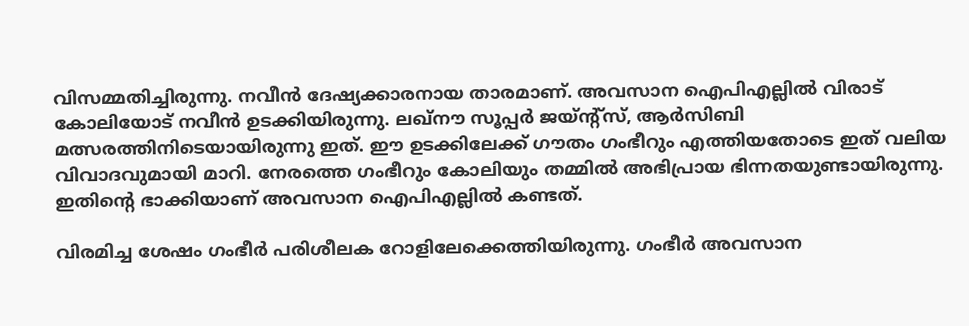വിസമ്മതിച്ചിരുന്നു. നവീന്‍ ദേഷ്യക്കാരനായ താരമാണ്. അവസാന ഐപിഎല്ലില്‍ വിരാട് കോലിയോട് നവീന്‍ ഉടക്കിയിരുന്നു. ലഖ്‌നൗ സൂപ്പര്‍ ജയ്ന്റ്‌സ്, ആര്‍സിബി മത്സരത്തിനിടെയായിരുന്നു ഇത്. ഈ ഉടക്കിലേക്ക് ഗൗതം ഗംഭീറും എത്തിയതോടെ ഇത് വലിയ വിവാദവുമായി മാറി. നേരത്തെ ഗംഭീറും കോലിയും തമ്മില്‍ അഭിപ്രായ ഭിന്നതയുണ്ടായിരുന്നു. ഇതിന്റെ ഭാക്കിയാണ് അവസാന ഐപിഎല്ലില്‍ കണ്ടത്.

വിരമിച്ച ശേഷം ഗംഭീര്‍ പരിശീലക റോളിലേക്കെത്തിയിരുന്നു. ഗംഭീര്‍ അവസാന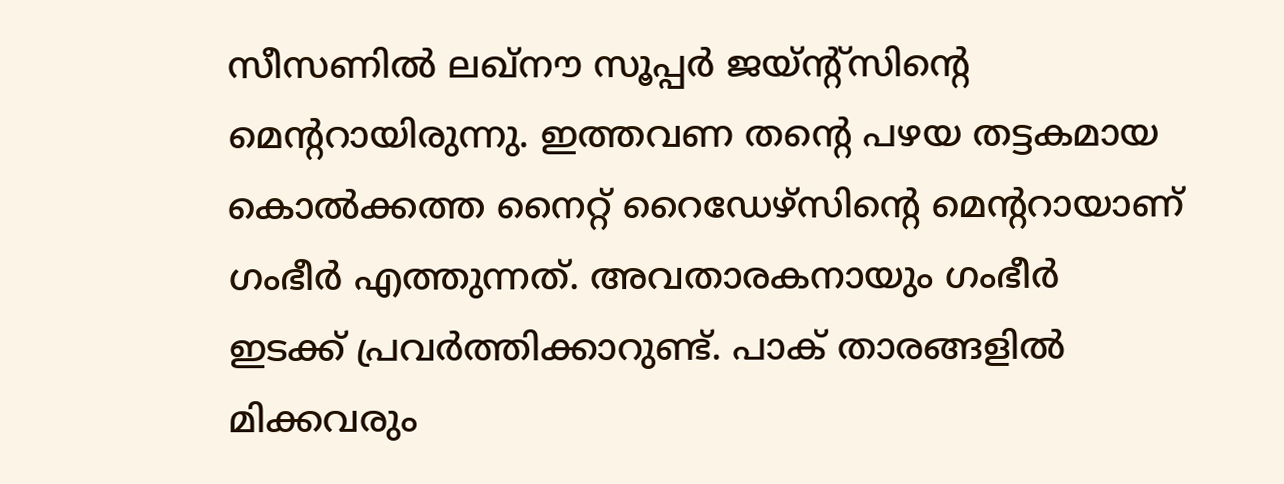സീസണില്‍ ലഖ്‌നൗ സൂപ്പര്‍ ജയ്ന്റ്‌സിന്റെ മെന്ററായിരുന്നു. ഇത്തവണ തന്റെ പഴയ തട്ടകമായ കൊല്‍ക്കത്ത നൈറ്റ് റൈഡേഴ്‌സിന്റെ മെന്ററായാണ് ഗംഭീര്‍ എത്തുന്നത്. അവതാരകനായും ഗംഭീര്‍ ഇടക്ക് പ്രവര്‍ത്തിക്കാറുണ്ട്. പാക് താരങ്ങളില്‍ മിക്കവരും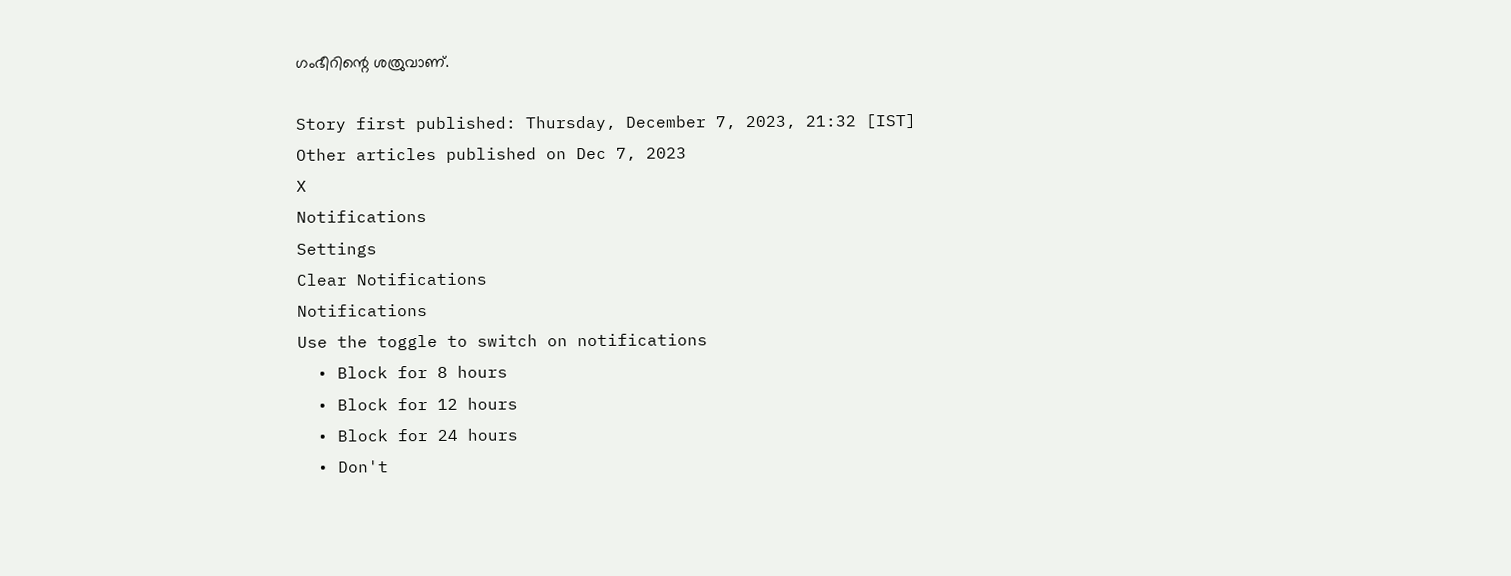ഗംഭീറിന്റെ ശത്രുവാണ്.

Story first published: Thursday, December 7, 2023, 21:32 [IST]
Other articles published on Dec 7, 2023
X
Notifications
Settings
Clear Notifications
Notifications
Use the toggle to switch on notifications
  • Block for 8 hours
  • Block for 12 hours
  • Block for 24 hours
  • Don't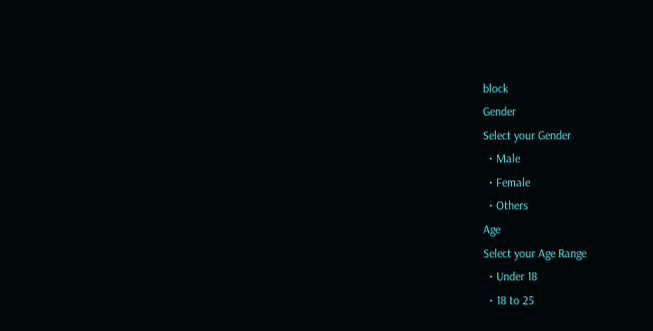block
Gender
Select your Gender
  • Male
  • Female
  • Others
Age
Select your Age Range
  • Under 18
  • 18 to 25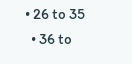• 26 to 35
  • 36 to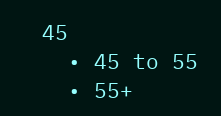45
  • 45 to 55
  • 55+